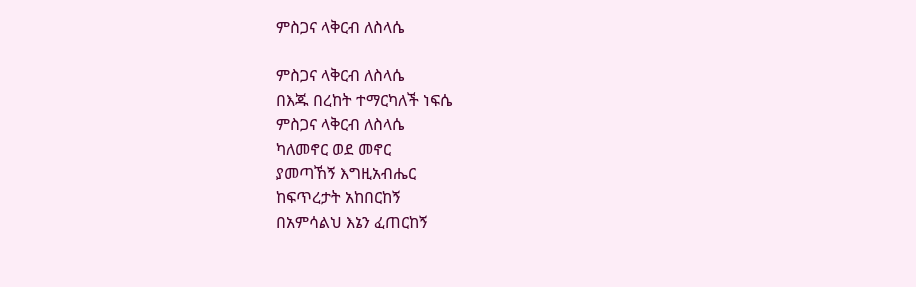ምስጋና ላቅርብ ለስላሴ

ምስጋና ላቅርብ ለስላሴ
በእጁ በረከት ተማርካለች ነፍሴ
ምስጋና ላቅርብ ለስላሴ
ካለመኖር ወደ መኖር
ያመጣኸኝ እግዚአብሔር
ከፍጥረታት አከበርከኝ
በአምሳልህ እኔን ፈጠርከኝ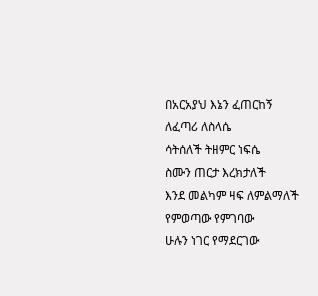በአርአያህ እኔን ፈጠርከኝ
ለፈጣሪ ለስላሴ
ሳትሰለች ትዘምር ነፍሴ
ስሙን ጠርታ እረክታለች
እንደ መልካም ዛፍ ለምልማለች
የምወጣው የምገባው
ሁሉን ነገር የማደርገው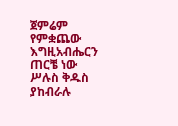ጀምሬም የምቋጨው
እግዚአብሔርን ጠርቼ ነው
ሥሉስ ቅዱስ ያከብራሉ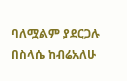ባለሟልም ያደርጋሉ
በስላሴ ከብሬአለሁ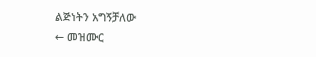ልጅነትን አግኝቻለው
← መዝሙር